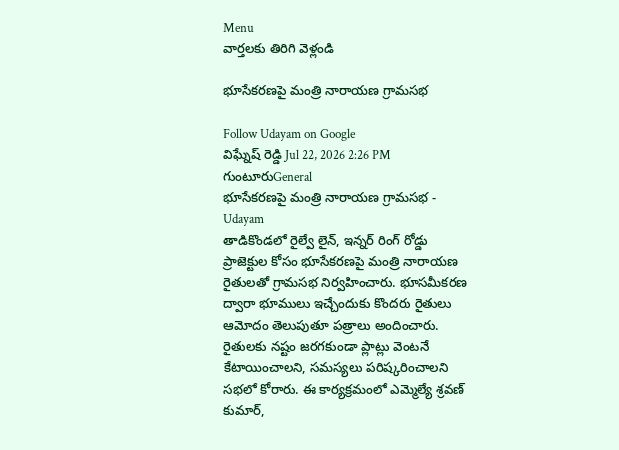Menu
వార్తలకు తిరిగి వెళ్లండి

భూసేకరణపై మంత్రి నారాయణ గ్రామసభ

Follow Udayam on Google
విఘ్నేష్ రెడ్డి Jul 22, 2026 2:26 PM గుంటూరుGeneral
భూసేకరణపై మంత్రి నారాయణ గ్రామసభ - Udayam
తాడికొండలో రైల్వే లైన్, ఇన్నర్ రింగ్ రోడ్డు ప్రాజెక్టుల కోసం భూసేకరణపై మంత్రి నారాయణ రైతులతో గ్రామసభ నిర్వహించారు. భూసమీకరణ ద్వారా భూములు ఇచ్చేందుకు కొందరు రైతులు ఆమోదం తెలుపుతూ పత్రాలు అందించారు. రైతులకు నష్టం జరగకుండా ప్లాట్లు వెంటనే కేటాయించాలని, సమస్యలు పరిష్కరించాలని సభలో కోరారు. ఈ కార్యక్రమంలో ఎమ్మెల్యే శ్రవణ్ కుమార్,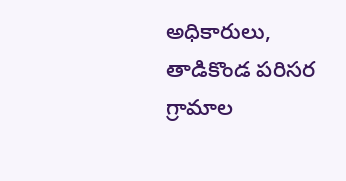అధికారులు, తాడికొండ పరిసర గ్రామాల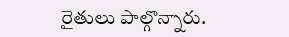రైతులు పాల్గొన్నారు.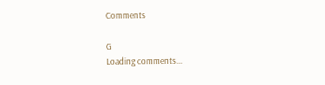Comments

G
Loading comments...